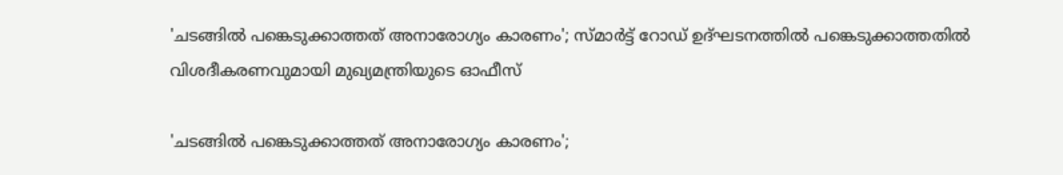'ചടങ്ങില്‍ പങ്കെടുക്കാത്തത് അനാരോഗ്യം കാരണം'; സ്മാര്‍ട്ട് റോഡ് ഉദ്ഘടനത്തില്‍ പങ്കെടുക്കാത്തതില്‍ വിശദീകരണവുമായി മുഖ്യമന്ത്രിയുടെ ഓഫീസ്

'ചടങ്ങില്‍ പങ്കെടുക്കാത്തത് അനാരോഗ്യം കാരണം';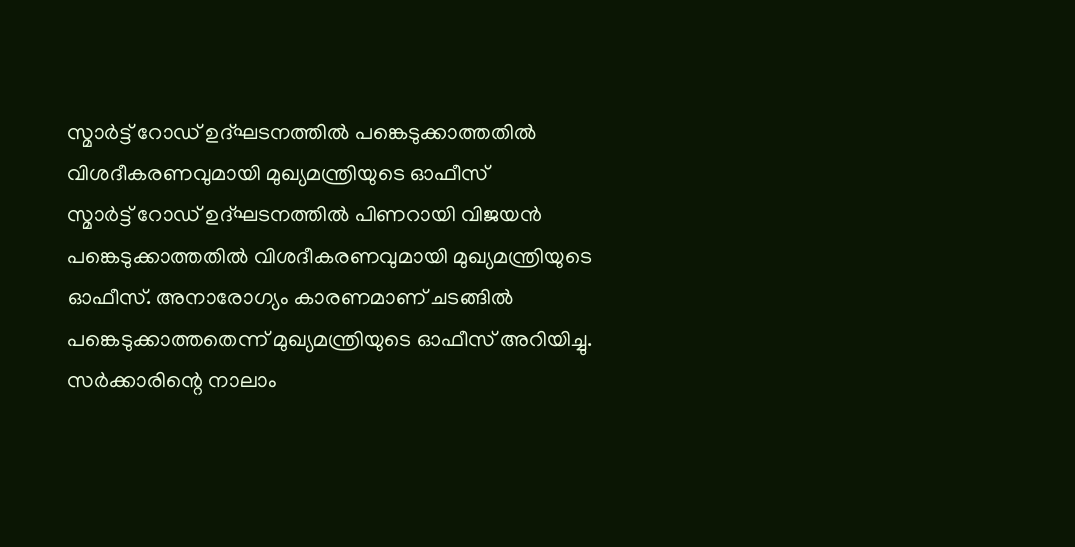സ്മാര്‍ട്ട് റോഡ് ഉദ്ഘടനത്തില്‍ പങ്കെടുക്കാത്തതില്‍ വിശദീകരണവുമായി മുഖ്യമന്ത്രിയുടെ ഓഫീസ്
സ്മാര്‍ട്ട് റോഡ് ഉദ്ഘടനത്തില്‍ പിണറായി വിജയന്‍ പങ്കെടുക്കാത്തതില്‍ വിശദീകരണവുമായി മുഖ്യമന്ത്രിയുടെ ഓഫീസ്. അനാരോഗ്യം കാരണമാണ് ചടങ്ങില്‍ പങ്കെടുക്കാത്തതെന്ന് മുഖ്യമന്ത്രിയുടെ ഓഫീസ് അറിയിച്ചു. സര്‍ക്കാരിന്റെ നാലാം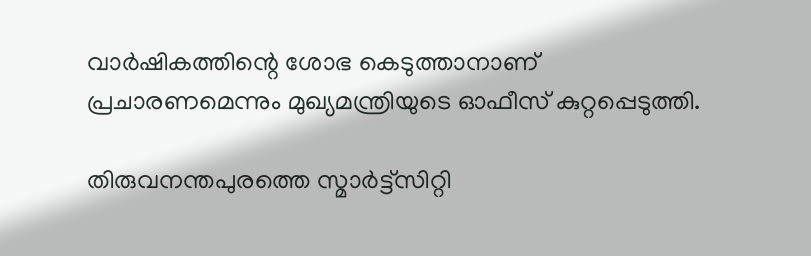വാര്‍ഷികത്തിന്റെ ശോഭ കെടുത്താനാണ് പ്രചാരണമെന്നും മുഖ്യമന്ത്രിയുടെ ഓഫീസ് കുറ്റപ്പെടുത്തി.

തിരുവനന്തപുരത്തെ സ്മാര്‍ട്ട്‌സിറ്റി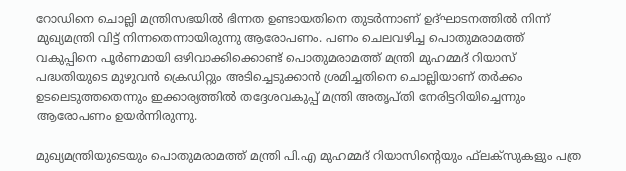റോഡിനെ ചൊല്ലി മന്ത്രിസഭയില്‍ ഭിന്നത ഉണ്ടായതിനെ തുടര്‍ന്നാണ് ഉദ്ഘാടനത്തില്‍ നിന്ന് മുഖ്യമന്ത്രി വിട്ട് നിന്നതെന്നായിരുന്നു ആരോപണം. പണം ചെലവഴിച്ച പൊതുമരാമത്ത് വകുപ്പിനെ പൂര്‍ണമായി ഒഴിവാക്കിക്കൊണ്ട് പൊതുമരാമത്ത് മന്ത്രി മുഹമ്മദ് റിയാസ് പദ്ധതിയുടെ മുഴുവന്‍ ക്രെഡിറ്റും അടിച്ചെടുക്കാന്‍ ശ്രമിച്ചതിനെ ചൊല്ലിയാണ് തര്‍ക്കം ഉടലെടുത്തതെന്നും ഇക്കാര്യത്തില്‍ തദ്ദേശവകുപ്പ് മന്ത്രി അതൃപ്തി നേരിട്ടറിയിച്ചെന്നും ആരോപണം ഉയര്‍ന്നിരുന്നു.

മുഖ്യമന്ത്രിയുടെയും പൊതുമരാമത്ത് മന്ത്രി പി.എ മുഹമ്മദ് റിയാസിന്റെയും ഫ്‌ലക്‌സുകളും പത്ര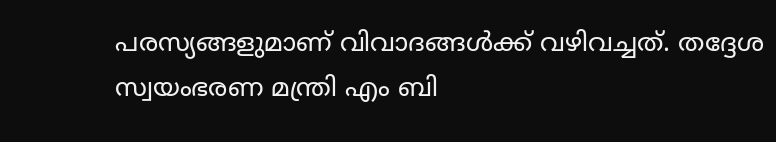പരസ്യങ്ങളുമാണ് വിവാദങ്ങള്‍ക്ക് വഴിവച്ചത്. തദ്ദേശ സ്വയംഭരണ മന്ത്രി എം ബി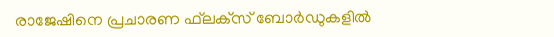രാജേഷിനെ പ്രചാരണ ഫ്‌ലക്‌സ് ബോര്‍ഡുകളില്‍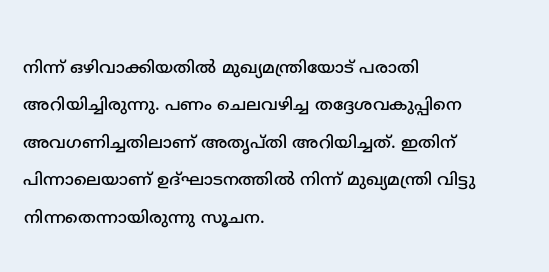നിന്ന് ഒഴിവാക്കിയതില്‍ മുഖ്യമന്ത്രിയോട് പരാതി അറിയിച്ചിരുന്നു. പണം ചെലവഴിച്ച തദ്ദേശവകുപ്പിനെ അവഗണിച്ചതിലാണ് അതൃപ്തി അറിയിച്ചത്. ഇതിന് പിന്നാലെയാണ് ഉദ്ഘാടനത്തില്‍ നിന്ന് മുഖ്യമന്ത്രി വിട്ടു നിന്നതെന്നായിരുന്നു സൂചന.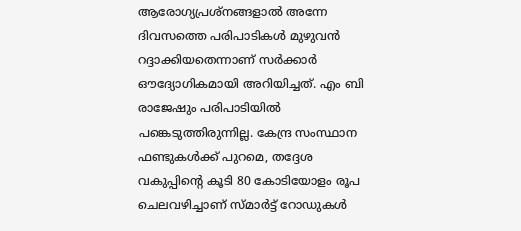ആരോഗ്യപ്രശ്‌നങ്ങളാല്‍ അന്നേ ദിവസത്തെ പരിപാടികള്‍ മുഴുവന്‍ റദ്ദാക്കിയതെന്നാണ് സര്‍ക്കാര്‍ ഔദ്യോഗികമായി അറിയിച്ചത്. എം ബി രാജേഷും പരിപാടിയില്‍ പങ്കെടുത്തിരുന്നില്ല. കേന്ദ്ര സംസ്ഥാന ഫണ്ടുകള്‍ക്ക് പുറമെ, തദ്ദേശ വകുപ്പിന്റെ കൂടി 80 കോടിയോളം രൂപ ചെലവഴിച്ചാണ് സ്മാര്‍ട്ട് റോഡുകള്‍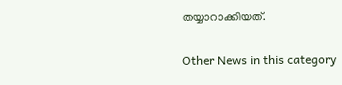തയ്യാറാക്കിയത്.

Other News in this category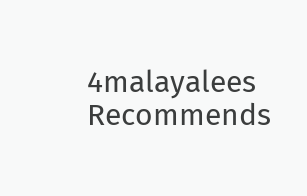4malayalees Recommends